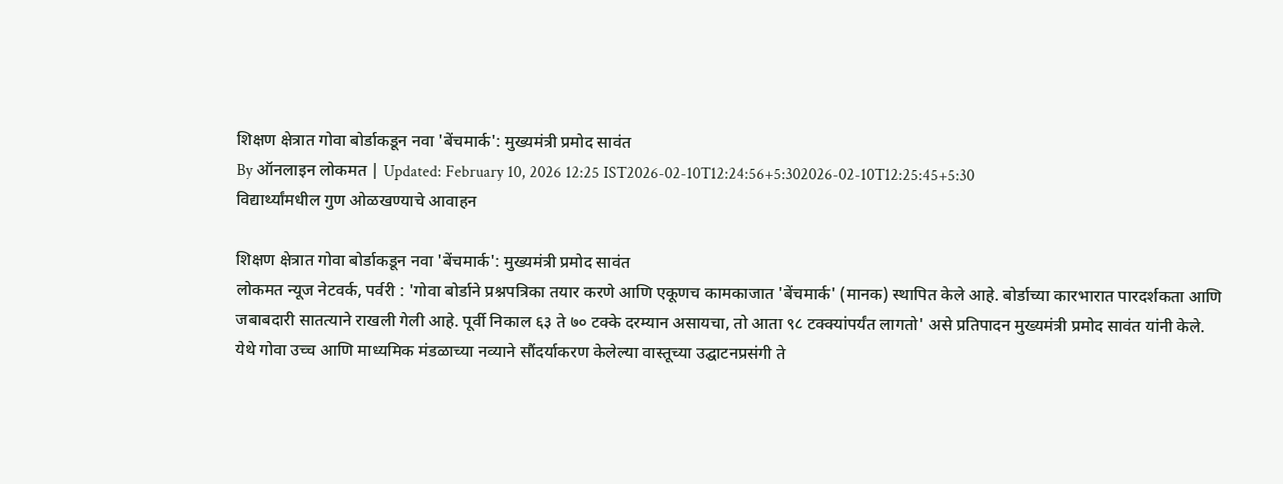शिक्षण क्षेत्रात गोवा बोर्डाकडून नवा 'बेंचमार्क': मुख्यमंत्री प्रमोद सावंत
By ऑनलाइन लोकमत | Updated: February 10, 2026 12:25 IST2026-02-10T12:24:56+5:302026-02-10T12:25:45+5:30
विद्यार्थ्यांमधील गुण ओळखण्याचे आवाहन

शिक्षण क्षेत्रात गोवा बोर्डाकडून नवा 'बेंचमार्क': मुख्यमंत्री प्रमोद सावंत
लोकमत न्यूज नेटवर्क, पर्वरी : 'गोवा बोर्डाने प्रश्नपत्रिका तयार करणे आणि एकूणच कामकाजात 'बेंचमार्क' (मानक) स्थापित केले आहे. बोर्डाच्या कारभारात पारदर्शकता आणि जबाबदारी सातत्याने राखली गेली आहे. पूर्वी निकाल ६३ ते ७० टक्के दरम्यान असायचा, तो आता ९८ टक्क्यांपर्यंत लागतो' असे प्रतिपादन मुख्यमंत्री प्रमोद सावंत यांनी केले.
येथे गोवा उच्च आणि माध्यमिक मंडळाच्या नव्याने सौंदर्याकरण केलेल्या वास्तूच्या उद्घाटनप्रसंगी ते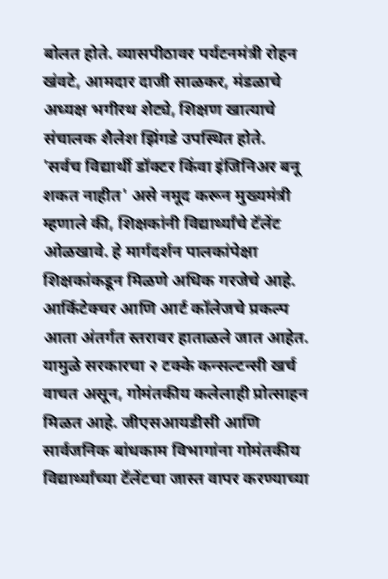बोलत होते. व्यासपीठावर पर्यटनमंत्री रोहन खंवटे, आमदार दाजी साळकर, मंडळाचे अध्यक्ष भगीरथ शेट्ये, शिक्षण खात्याचे संचालक शैलेश झिंगडे उपस्थित होते.
'सर्वच विद्यार्थी डॉक्टर किंवा इंजिनिअर बनू शकत नाहीत' असे नमूद करून मुख्यमंत्री म्हणाले की, शिक्षकांनी विद्यार्थ्यांचे टॅलेंट ओळखावे. हे मार्गदर्शन पालकांपेक्षा शिक्षकांकडून मिळणे अधिक गरजेचे आहे. आर्किटेक्चर आणि आर्ट कॉलेजचे प्रकल्प आता अंतर्गत स्तरावर हाताळले जात आहेत. यामुळे सरकारचा २ टक्के कन्सल्टन्सी खर्च वाचत असून, गोमंतकीय कलेलाही प्रोत्साहन मिळत आहे. जीएसआयडीसी आणि सार्वजनिक बांधकाम विभागांना गोमंतकीय विद्यार्थ्यांच्या टॅलेंटचा जास्त वापर करण्याच्या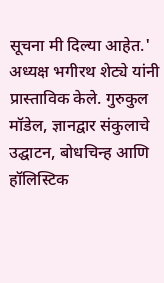सूचना मी दिल्या आहेत.'
अध्यक्ष भगीरथ शेट्ये यांनी प्रास्ताविक केले. गुरुकुल मॉडेल, ज्ञानद्वार संकुलाचे उद्घाटन, बोधचिन्ह आणि हॉलिस्टिक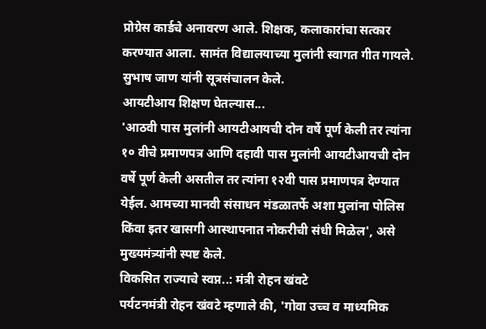प्रोग्रेस कार्डचे अनावरण आले. शिक्षक, कलाकारांचा सत्कार करण्यात आला. सामंत विद्यालयाच्या मुलांनी स्वागत गीत गायले. सुभाष जाण यांनी सूत्रसंचालन केले.
आयटीआय शिक्षण घेतल्यास...
'आठवी पास मुलांनी आयटीआयची दोन वर्षे पूर्ण केली तर त्यांना १० वीचे प्रमाणपत्र आणि दहावी पास मुलांनी आयटीआयची दोन वर्षे पूर्ण केली असतील तर त्यांना १२वी पास प्रमाणपत्र देण्यात येईल. आमच्या मानवी संसाधन मंडळातर्फे अशा मुलांना पोलिस किंवा इतर खासगी आस्थापनात नोकरीची संधी मिळेल', असे मुख्यमंत्र्यांनी स्पष्ट केले.
विकसित राज्याचे स्वप्न..: मंत्री रोहन खंवटे
पर्यटनमंत्री रोहन खंवटे म्हणाले की, 'गोवा उच्च व माध्यमिक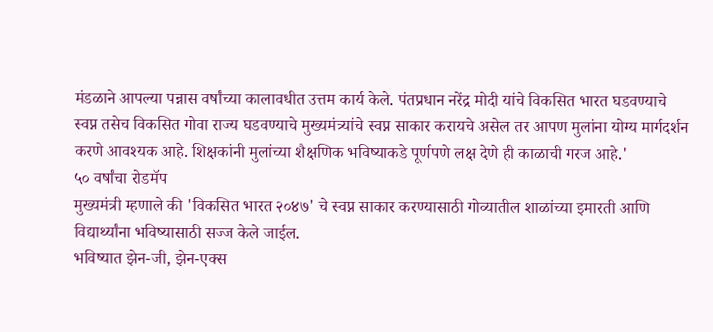मंडळाने आपल्या पन्नास वर्षांच्या कालावधीत उत्तम कार्य केले. पंतप्रधान नरेंद्र मोदी यांचे विकसित भारत घडवण्याचे स्वप्न तसेच विकसित गोवा राज्य घडवण्याचे मुख्यमंत्र्यांचे स्वप्न साकार करायचे असेल तर आपण मुलांना योग्य मार्गदर्शन करणे आवश्यक आहे. शिक्षकांनी मुलांच्या शैक्षणिक भविष्याकडे पूर्णपणे लक्ष देणे ही काळाची गरज आहे.'
५० वर्षांचा रोडमॅप
मुख्यमंत्री म्हणाले की 'विकसित भारत २०४७' चे स्वप्न साकार करण्यासाठी गोव्यातील शाळांच्या इमारती आणि विद्यार्थ्यांना भविष्यासाठी सज्ज केले जाईल.
भविष्यात झेन-जी, झेन-एक्स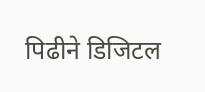पिढीने डिजिटल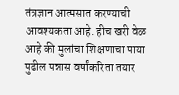तंत्रज्ञान आत्मसात करण्याची आवश्यकता आहे. हीच खरी वेळ आहे की मुलांचा शिक्षणाचा पाया पुढील पन्नास वर्षांकरिता तयार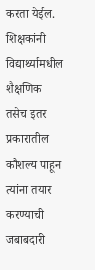करता येईल.
शिक्षकांनी विद्यार्थ्यामधील शैक्षणिक तसेच इतर प्रकारातील कौशल्य पाहून त्यांना तयार करण्याची जबाबदारी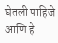घेतली पाहिजे आणि हे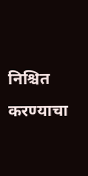निश्चित करण्याचा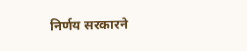निर्णय सरकारने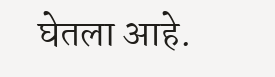घेतला आहे.